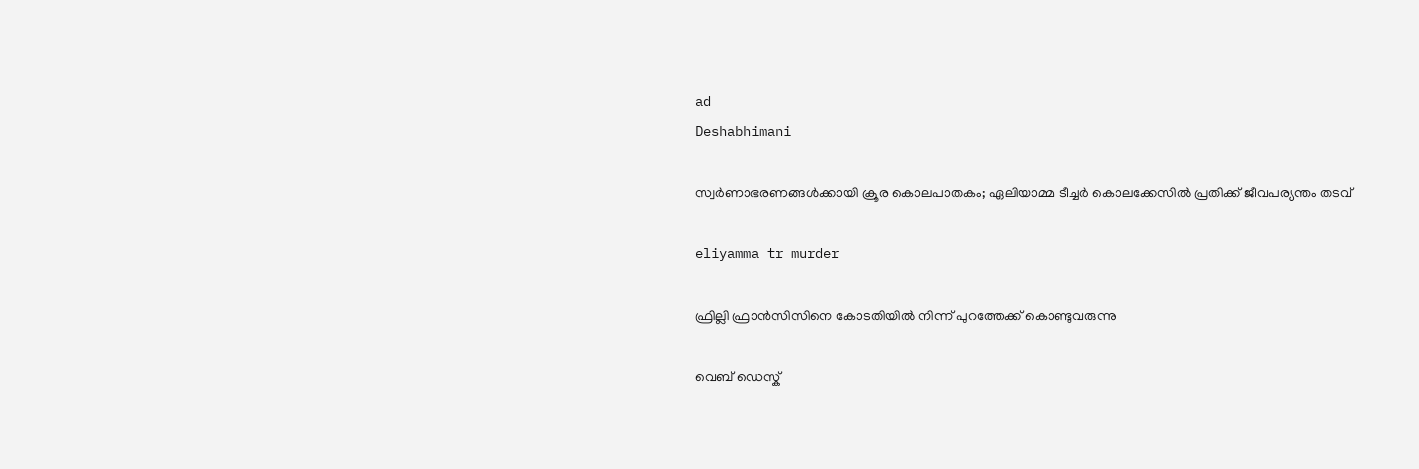ad
Deshabhimani

സ്വർണാഭരണങ്ങൾക്കായി ക്രൂര കൊലപാതകം; ഏലിയാമ്മ ടീച്ചർ കൊലക്കേസിൽ പ്രതിക്ക് ജീവപര്യന്തം തടവ്

eliyamma tr murder

ഫ്രില്ലി ഫ്രാൻസിസിനെ കോടതിയില്‍ നിന്ന് പുറത്തേക്ക് കൊണ്ടുവരുന്നു

വെബ് ഡെസ്ക്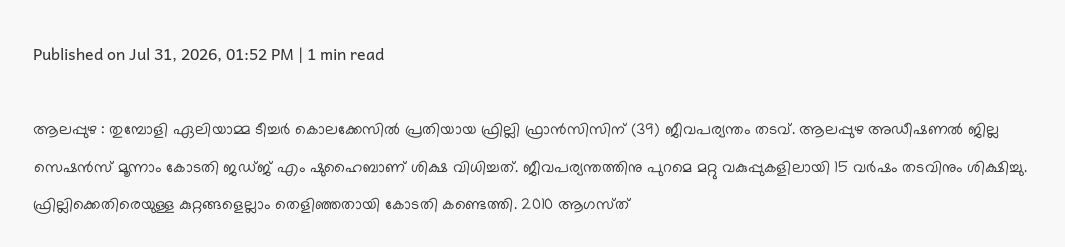Published on Jul 31, 2026, 01:52 PM | 1 min read

ആലപ്പുഴ : തുമ്പോളി ഏലിയാമ്മ ടീച്ചർ കൊലക്കേസിൽ പ്രതിയായ ഫ്രില്ലി ഫ്രാൻസിസിന് (39) ജീവപര്യന്തം തടവ്. ആലപ്പുഴ അഡീഷണൽ ജില്ല സെഷൻസ് മൂന്നാം കോടതി ജഡ്‍ജ് എം ഷുഹൈബാണ് ശിക്ഷ വിധിച്ചത്. ജീവപര്യന്തത്തിനു പുറമെ മറ്റു വകുപ്പുകളിലായി 15 വർഷം തടവിനും ശിക്ഷിച്ചു. ഫ്രില്ലിക്കെതിരെയുള്ള കുറ്റങ്ങളെല്ലാം തെളിഞ്ഞതായി കോടതി കണ്ടെത്തി. 2010 ആഗസ്‍ത്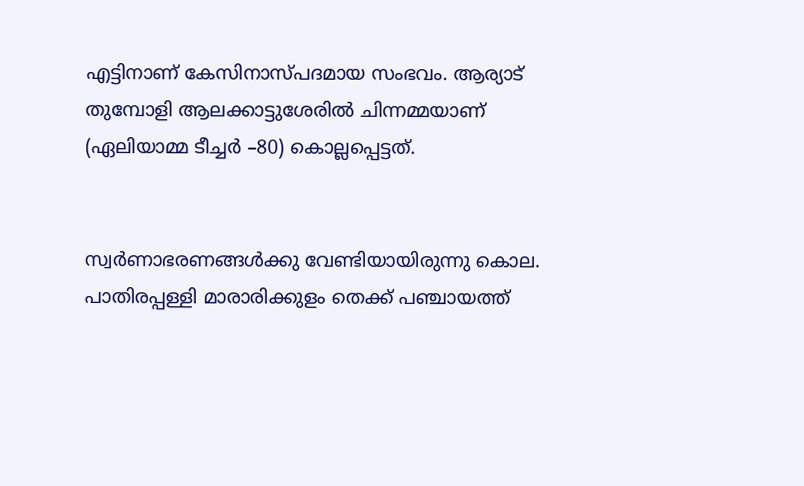എട്ടിനാണ് കേസിനാസ്പദമായ സംഭവം. ആര്യാട് തുമ്പോളി ആലക്കാട്ടുശേരിൽ ചിന്നമ്മയാണ്‌ (ഏലിയാമ്മ ടീച്ചർ –80) കൊല്ലപ്പെട്ടത്‌.


സ്വർണാഭരണങ്ങൾക്കു വേണ്ടിയായിരുന്നു കൊല. പാതിരപ്പള്ളി മാരാരിക്കുളം തെക്ക് പഞ്ചായത്ത്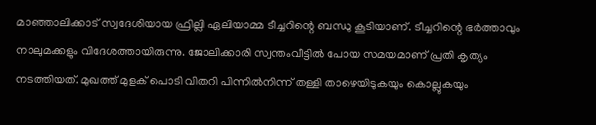മാഞ്ഞാലിക്കാട് സ്വദേശിയായ ഫ്രില്ലി ഏലിയാമ്മ ടീച്ചറിന്റെ ബന്ധു കൂടിയാണ്. ടീച്ചറിന്റെ ഭർത്താവും നാലുമക്കളും വിദേശത്തായിരുന്നു. ജോലിക്കാരി സ്വന്തംവീട്ടിൽ പോയ സമയമാണ് പ്രതി കൃത്യം നടത്തിയത്. മുഖത്ത് മുളക് പൊടി വിതറി പിന്നിൽനിന്ന് തള്ളി താഴെയിടുകയും കൊല്ലുകയും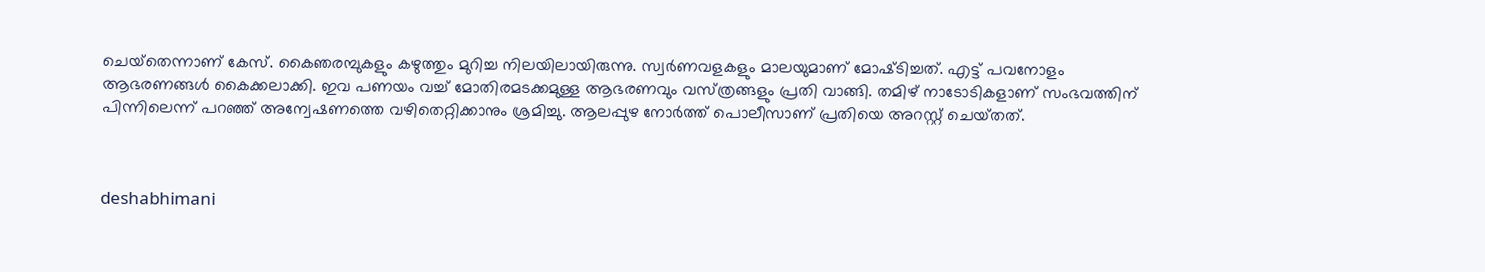ചെയ്‍തെന്നാണ്‌ കേസ്‌. കൈഞരമ്പുകളും കഴുത്തും മുറിച്ച നിലയിലായിരുന്നു. സ്വർണവളകളും മാലയുമാണ്‌ മോഷ്‍ടിച്ചത്‌. എട്ട് പവനോളം ആഭരണങ്ങൾ കൈക്കലാക്കി. ഇവ പണയം വച്ച് മോതിരമടക്കമുള്ള ആഭരണവും വസ്‌ത്രങ്ങളും പ്രതി വാങ്ങി. തമിഴ് നാടോടികളാണ് സംഭവത്തിന് പിന്നിലെന്ന് പറഞ്ഞ് അന്വേഷണത്തെ വഴിതെറ്റിക്കാനും ശ്രമിച്ചു. ആലപ്പുഴ നോർത്ത് പൊലീസാണ് പ്രതിയെ അറസ്റ്റ് ചെയ്‍തത്.



deshabhimani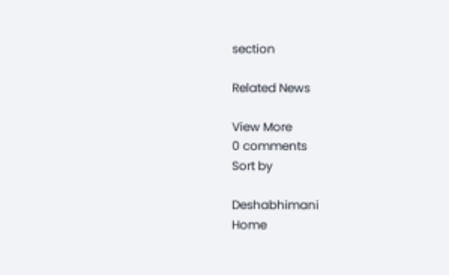section

Related News

View More
0 comments
Sort by

Deshabhimani
Home